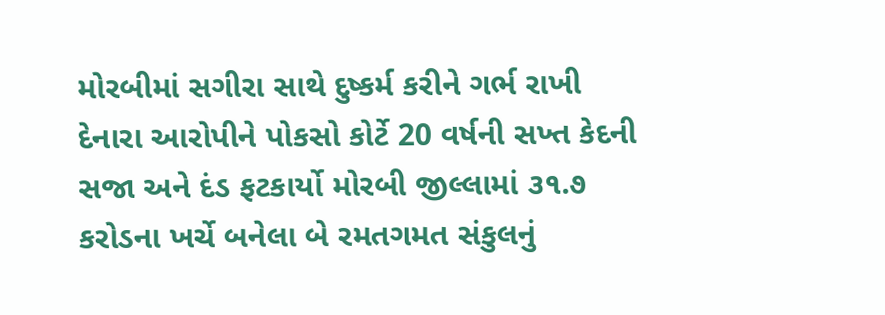મોરબીમાં સગીરા સાથે દુષ્કર્મ કરીને ગર્ભ રાખી દેનારા આરોપીને પોકસો કોર્ટે 20 વર્ષની સખ્ત કેદની સજા અને દંડ ફટકાર્યો મોરબી જીલ્લામાં ૩૧.૭ કરોડના ખર્ચે બનેલા બે રમતગમત સંકુલનું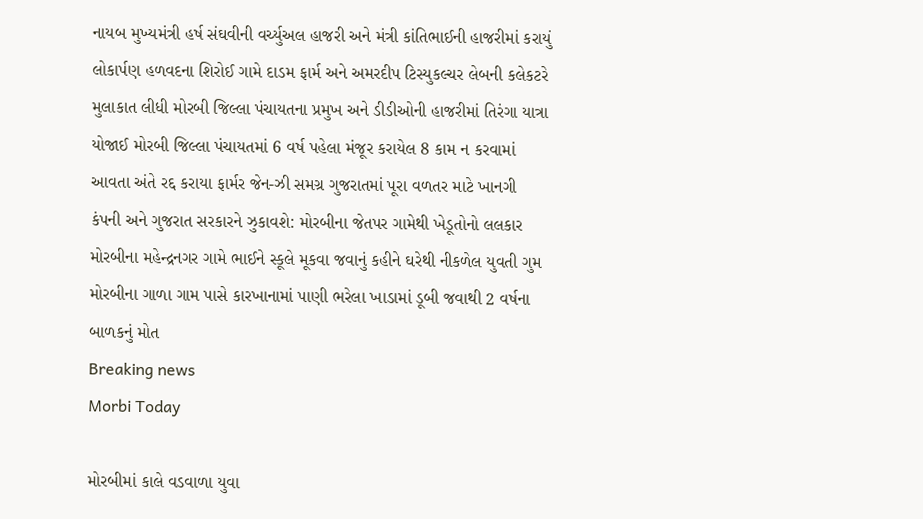નાયબ મુખ્યમંત્રી હર્ષ સંઘવીની વર્ચ્યુઅલ હાજરી અને મંત્રી કાંતિભાઈની હાજરીમાં કરાયું લોકાર્પણ હળવદના શિરોઈ ગામે દાડમ ફાર્મ અને અમરદીપ ટિસ્યુકલ્ચર લેબની કલેકટરે મુલાકાત લીધી મોરબી જિલ્લા પંચાયતના પ્રમુખ અને ડીડીઓની હાજરીમાં તિરંગા યાત્રા યોજાઈ મોરબી જિલ્લા પંચાયતમાં 6 વર્ષ પહેલા મંજૂર કરાયેલ 8 કામ ન કરવામાં આવતા અંતે રદ્દ કરાયા ફાર્મર જેન-ઝી સમગ્ર ગુજરાતમાં પૂરા વળતર માટે ખાનગી કંપની અને ગુજરાત સરકારને ઝુકાવશે: મોરબીના જેતપર ગામેથી ખેડૂતોનો લલકાર મોરબીના મહેન્દ્રનગર ગામે ભાઈને સ્કૂલે મૂકવા જવાનું કહીને ઘરેથી નીકળેલ યુવતી ગુમ મોરબીના ગાળા ગામ પાસે કારખાનામાં પાણી ભરેલા ખાડામાં ડૂબી જવાથી 2 વર્ષના બાળકનું મોત
Breaking news
Morbi Today

મોરબીમાં કાલે વડવાળા યુવા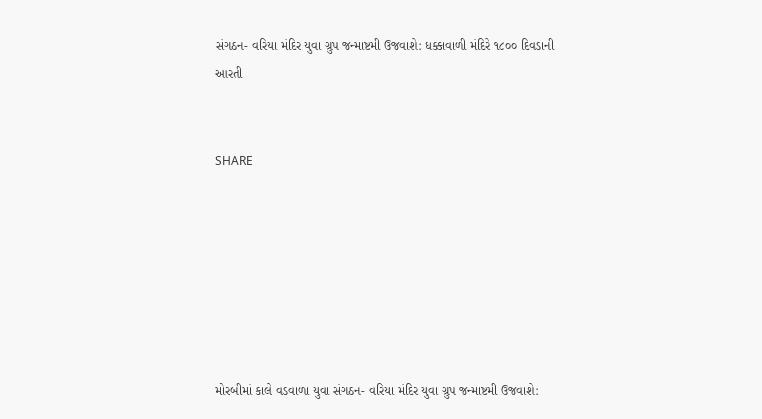સંગઠન- વરિયા મંદિર યુવા ગ્રુપ જન્માષ્ટમી ઉજવાશે: ધક્કાવાળી મંદિરે ૧૮૦૦ દિવડાની આરતી


SHARE







મોરબીમાં કાલે વડવાળા યુવા સંગઠન- વરિયા મંદિર યુવા ગ્રુપ જન્માષ્ટમી ઉજવાશે: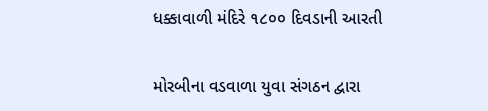ધક્કાવાળી મંદિરે ૧૮૦૦ દિવડાની આરતી

મોરબીના વડવાળા યુવા સંગઠન દ્વારા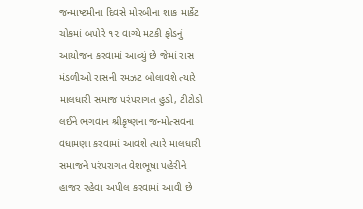જન્માષ્ટમીના દિવસે મોરબીના શાક માર્કેટ ચોકમાં બપોરે ૧૨ વાગ્યે મટકી ફોડનું આયોજન કરવામાં આવ્યું છે જેમાં રાસ મંડળીઓ રાસની રમઝટ બોલાવશે ત્યારે માલધારી સમાજ પરંપરાગત હુડો, ટીટોડો લઈને ભગવાન શ્રીકૃષ્ણના જન્મોત્સવના વધામણા કરવામાં આવશે ત્યારે માલધારી સમાજને પરંપરાગત વેશભૂષા પહેરીને હાજર રહેવા અપીલ કરવામાં આવી છે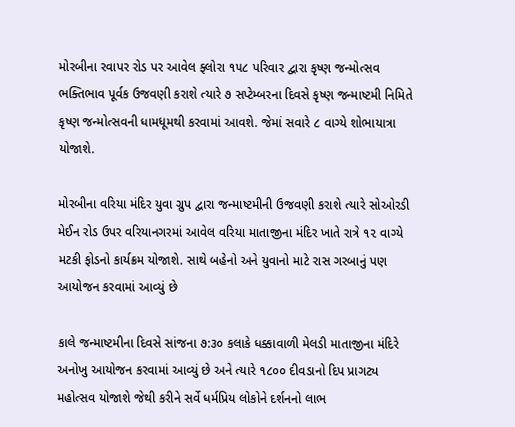મોરબીના રવાપર રોડ પર આવેલ ફ્લોરા ૧૫૮ પરિવાર દ્વારા કૃષ્ણ જન્મોત્સવ ભક્તિભાવ પૂર્વક ઉજવણી કરાશે ત્યારે ૭ સપ્ટેમ્બરના દિવસે કૃષ્ણ જન્માષ્ટમી નિમિતે કૃષ્ણ જન્મોત્સવની ધામધૂમથી કરવામાં આવશે. જેમાં સવારે ૮ વાગ્યે શોભાયાત્રા યોજાશે.

મોરબીના વરિયા મંદિર યુવા ગ્રુપ દ્વારા જન્માષ્ટમીની ઉજવણી કરાશે ત્યારે સોઓરડી મેઈન રોડ ઉપર વરિયાનગરમાં આવેલ વરિયા માતાજીના મંદિર ખાતે રાત્રે ૧૨ વાગ્યે મટકી ફોડનો કાર્યક્રમ યોજાશે. સાથે બહેનો અને યુવાનો માટે રાસ ગરબાનું પણ આયોજન કરવામાં આવ્યું છે

કાલે જન્માષ્ટમીના દિવસે સાંજના ૭:૩૦ કલાકે ધક્કાવાળી મેલડી માતાજીના મંદિરે અનોખુ આયોજન કરવામાં આવ્યું છે અને ત્યારે ૧૮૦૦ દીવડાનો દિપ પ્રાગટ્ય મહોત્સવ યોજાશે જેથી કરીને સર્વે ધર્મપ્રિય લોકોને દર્શનનો લાભ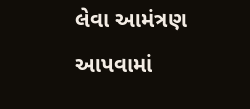લેવા આમંત્રણ આપવામાં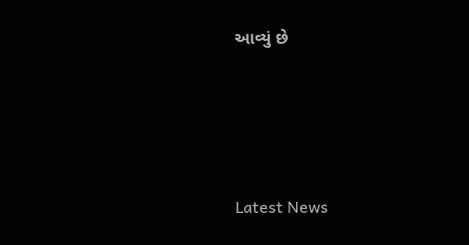આવ્યું છે






Latest News